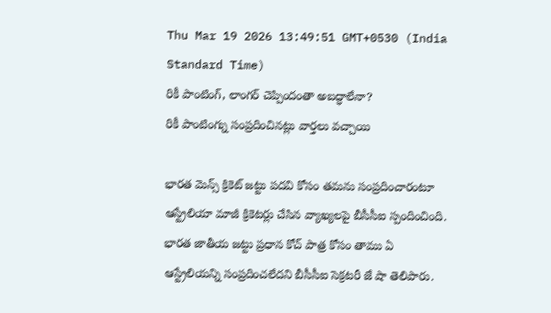Thu Mar 19 2026 13:49:51 GMT+0530 (India Standard Time)
రికీ పాంటింగ్, లాంగర్ చెప్పిందంతా అబద్ధాలేనా?
రికీ పాంటింగ్ను సంప్రదించినట్లు వార్తలు వచ్చాయి

భారత మెన్స్ క్రికెట్ జట్టు పదవి కోసం తమను సంప్రదించారంటూ ఆస్ట్రేలియా మాజీ క్రికెటర్లు చేసిన వ్యాఖ్యలపై బీసీసీఐ స్పందించింది. భారత జాతీయ జట్టు ప్రధాన కోచ్ పాత్ర కోసం తాము ఏ ఆస్ట్రేలియన్ని సంప్రదించలేదని బీసీసీఐ సెక్రటరీ జే షా తెలిపారు.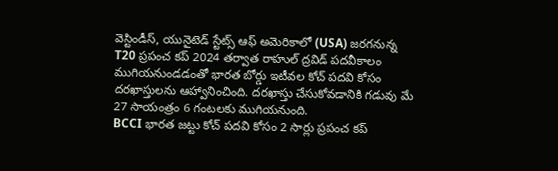వెస్టిండీస్, యునైటెడ్ స్టేట్స్ ఆఫ్ అమెరికాలో (USA) జరగనున్న T20 ప్రపంచ కప్ 2024 తర్వాత రాహుల్ ద్రవిడ్ పదవీకాలం ముగియనుండడంతో భారత బోర్డు ఇటీవల కోచ్ పదవి కోసం దరఖాస్తులను ఆహ్వానించింది. దరఖాస్తు చేసుకోవడానికి గడువు మే 27 సాయంత్రం 6 గంటలకు ముగియనుంది.
BCCI భారత జట్టు కోచ్ పదవి కోసం 2 సార్లు ప్రపంచ కప్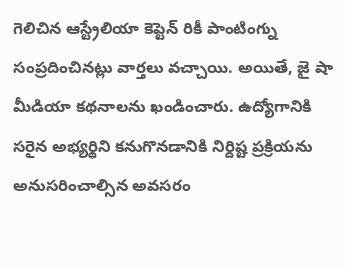గెలిచిన ఆస్ట్రేలియా కెప్టెన్ రికీ పాంటింగ్ను సంప్రదించినట్లు వార్తలు వచ్చాయి. అయితే, జై షా మీడియా కథనాలను ఖండించారు. ఉద్యోగానికి సరైన అభ్యర్థిని కనుగొనడానికి నిర్దిష్ట ప్రక్రియను అనుసరించాల్సిన అవసరం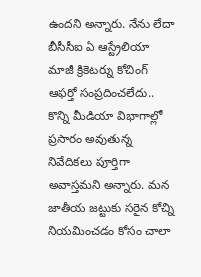ఉందని అన్నారు. నేను లేదా బీసీసీఐ ఏ ఆస్ట్రేలియా మాజీ క్రికెటర్ను కోచింగ్ ఆఫర్తో సంప్రదించలేదు.. కొన్ని మీడియా విభాగాల్లో ప్రసారం అవుతున్న నివేదికలు పూర్తిగా అవాస్తమని అన్నారు. మన జాతీయ జట్టుకు సరైన కోచ్ని నియమించడం కోసం చాలా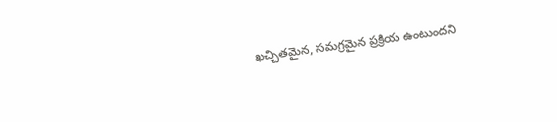ఖచ్చితమైన, సమగ్రమైన ప్రక్రియ ఉంటుందని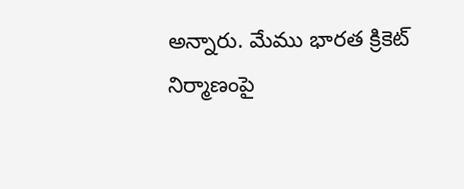అన్నారు. మేము భారత క్రికెట్ నిర్మాణంపై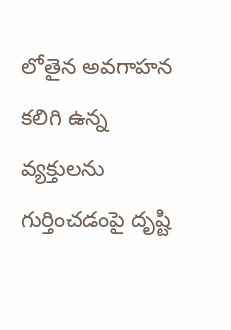లోతైన అవగాహన కలిగి ఉన్న వ్యక్తులను గుర్తించడంపై దృష్టి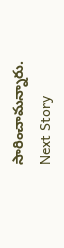సారించామన్నారు.
Next Story